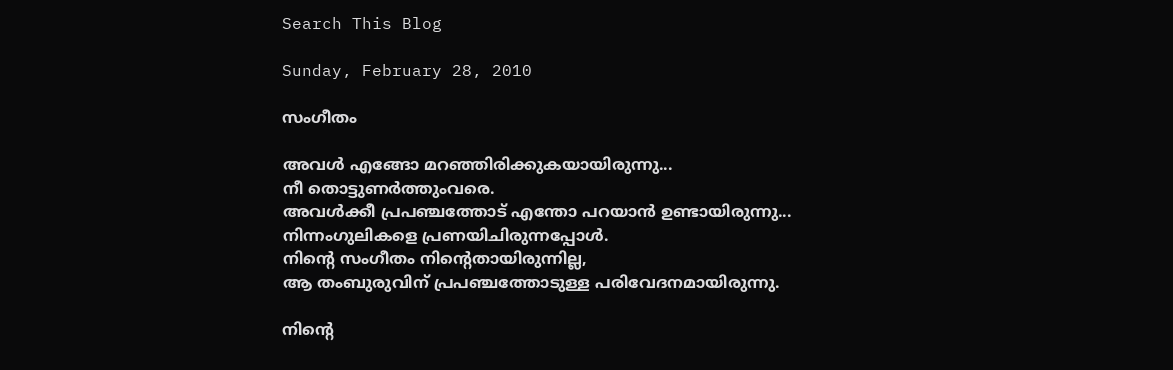Search This Blog

Sunday, February 28, 2010

സംഗീതം

അവള്‍ എങ്ങോ മറഞ്ഞിരിക്കുകയായിരുന്നു...
നീ തൊട്ടുണര്‍ത്തുംവരെ.
അവള്‍ക്കീ പ്രപഞ്ചത്തോട്‌ എന്തോ പറയാന്‍ ഉണ്ടായിരുന്നു...
നിന്നംഗുലികളെ പ്രണയിചിരുന്നപ്പോള്‍.
നിന്‍റെ സംഗീതം നിന്‍റെതായിരുന്നില്ല,
ആ തംബുരുവിന് പ്രപഞ്ചത്തോടുള്ള പരിവേദനമായിരുന്നു.

നിന്‍റെ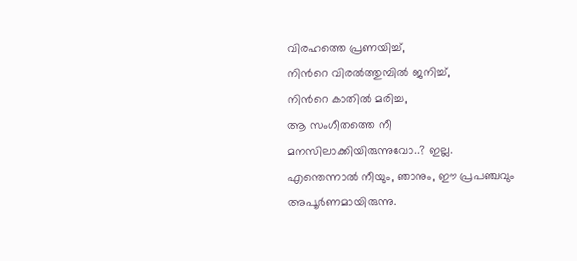വിരഹത്തെ പ്രണയിച്ച്,
നിന്‍റെ വിരല്‍ത്തുമ്പില്‍ ജനിച്ച്,
നിന്‍റെ കാതില്‍ മരിച്ച,
ആ സംഗീതത്തെ നീ മനസിലാക്കിയിരുന്നുവോ..? ഇല്ല.
എന്തെന്നാല്‍ നീയും, ഞാനും, ഈ പ്രപഞ്ചവും അപൂര്‍ണമായിരുന്നു.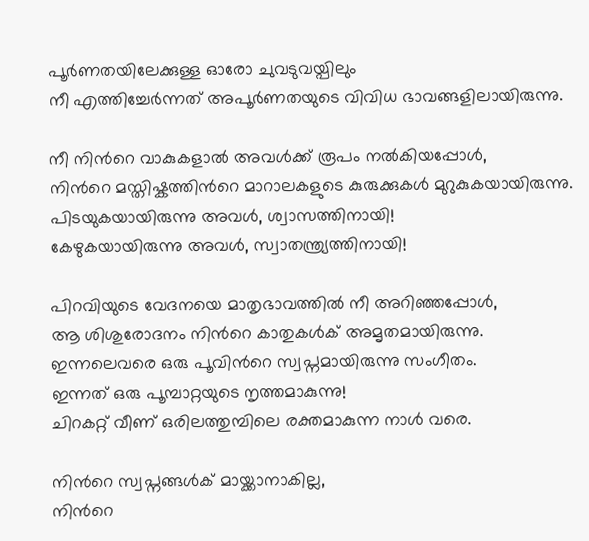പൂര്‍ണതയിലേക്കുള്ള ഓരോ ചുവടുവയ്പിലും
നീ എത്തിച്ചേര്‍ന്നത് അപൂര്‍ണതയുടെ വിവിധ ഭാവങ്ങളിലായിരുന്നു.

നീ നിന്‍റെ വാകുകളാല്‍ അവള്‍ക്ക് രൂപം നല്‍കിയപ്പോള്‍,
നിന്‍റെ മസ്തിഷ്കത്തിന്‍റെ മാറാലകളുടെ കുരുക്കുകള്‍ മുറുകുകയായിരുന്നു.
പിടയുകയായിരുന്നു അവള്‍, ശ്വാസത്തിനായി!
കേഴുകയായിരുന്നു അവള്‍, സ്വാതന്ത്ര്യത്തിനായി!

പിറവിയുടെ വേദനയെ മാതൃഭാവത്തില്‍ നീ അറിഞ്ഞപ്പോള്‍,
ആ ശിശുരോദനം നിന്‍റെ കാതുകള്‍ക് അമൃതമായിരുന്നു.
ഇന്നലെവരെ ഒരു പൂവിന്‍റെ സ്വപ്നമായിരുന്നു സംഗീതം.
ഇന്നത്‌ ഒരു പൂമ്പാറ്റയുടെ നൃത്തമാകുന്നു!
ചിറകറ്റ് വീണ് ഒരിലത്തുമ്പിലെ രക്തമാകുന്ന നാള്‍ വരെ.

നിന്‍റെ സ്വപ്നങ്ങള്‍ക് മായ്ക്കാനാകില്ല,
നിന്‍റെ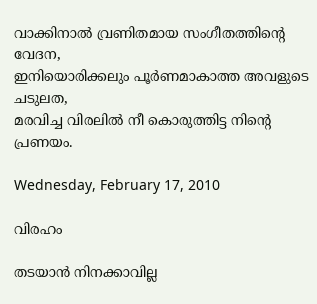വാക്കിനാല്‍ വ്രണിതമായ സംഗീതത്തിന്‍റെ വേദന,
ഇനിയൊരിക്കലും പൂര്‍ണമാകാത്ത അവളുടെ ചടുലത,
മരവിച്ച വിരലില്‍ നീ കൊരുത്തിട്ട നിന്‍റെ പ്രണയം.

Wednesday, February 17, 2010

വിരഹം

തടയാന്‍ നിനക്കാവില്ല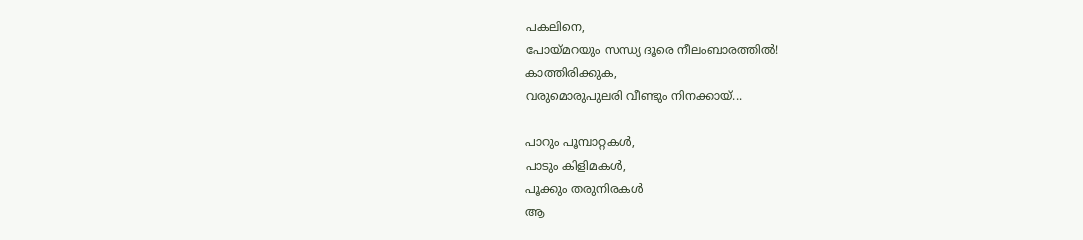പകലിനെ,
പോയ്മറയും സന്ധ്യ ദൂരെ നീലംബാരത്തില്‍!
കാത്തിരിക്കുക,
വരുമൊരുപുലരി വീണ്ടും നിനക്കായ്‌...

പാറും പൂമ്പാറ്റകള്‍,
പാടും കിളിമകള്‍,
പൂക്കും തരുനിരകള്‍
ആ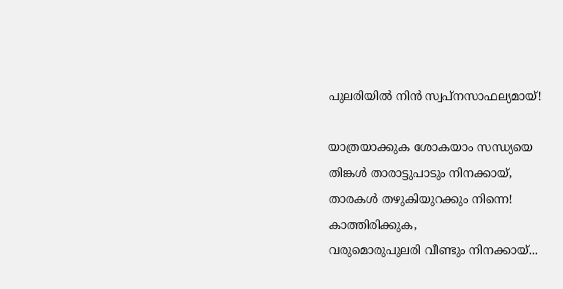പുലരിയില്‍ നിന്‍ സ്വപ്നസാഫല്യമായ്!

യാത്രയാക്കുക ശോകയാം സന്ധ്യയെ
തിങ്കള്‍ താരാട്ടുപാടും നിനക്കായ്‌,
താരകള്‍ തഴുകിയുറക്കും നിന്നെ!
കാത്തിരിക്കുക,
വരുമൊരുപുലരി വീണ്ടും നിനക്കായ്‌...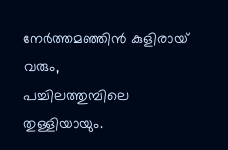നേര്‍ത്തമഞ്ഞിന്‍ കുളിരായ് വരും,
പച്ചിലത്തുമ്പിലെ തുള്ളിയായും.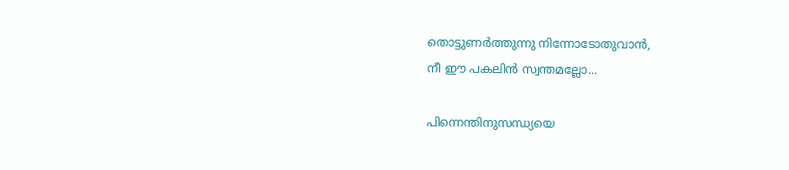തൊട്ടുണര്‍ത്തുന്നു നിന്നോടോതുവാന്‍,
നീ ഈ പകലിന്‍ സ്വന്തമല്ലോ...

പിന്നെന്തിനുസന്ധ്യയെ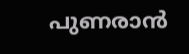പുണരാന്‍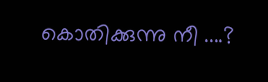കൊതിക്കുന്നു നീ ....?